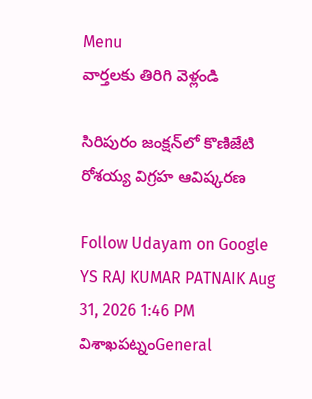Menu
వార్తలకు తిరిగి వెళ్లండి

సిరిపురం జంక్షన్‌లో కొణిజేటి రోశయ్య విగ్రహ ఆవిష్కరణ

Follow Udayam on Google
YS RAJ KUMAR PATNAIK Aug 31, 2026 1:46 PM విశాఖపట్నంGeneral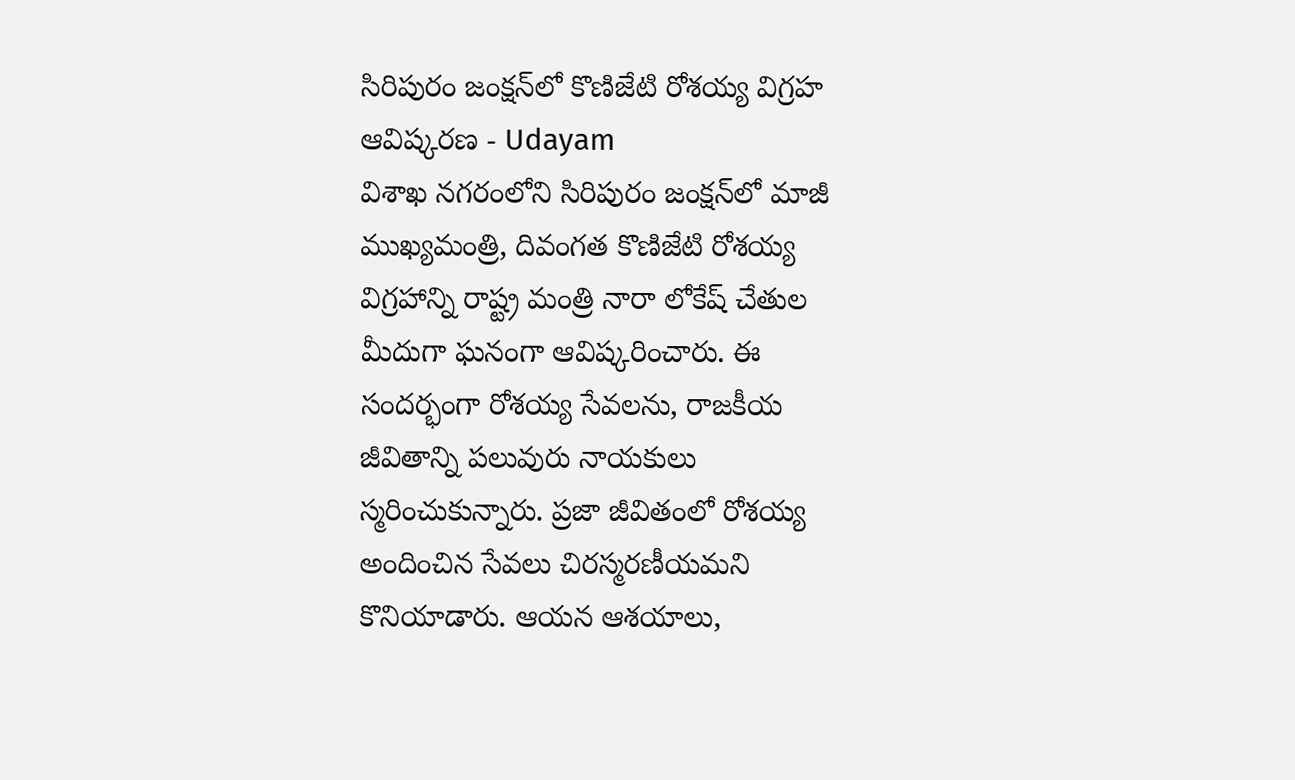సిరిపురం జంక్షన్‌లో కొణిజేటి రోశయ్య విగ్రహ ఆవిష్కరణ - Udayam
విశాఖ నగరంలోని సిరిపురం జంక్షన్‌లో మాజీ ముఖ్యమంత్రి, దివంగత కొణిజేటి రోశయ్య విగ్రహాన్ని రాష్ట్ర మంత్రి నారా లోకేష్ చేతుల మీదుగా ఘనంగా ఆవిష్కరించారు. ఈ సందర్భంగా రోశయ్య సేవలను, రాజకీయ జీవితాన్ని పలువురు నాయకులు స్మరించుకున్నారు. ప్రజా జీవితంలో రోశయ్య అందించిన సేవలు చిరస్మరణీయమని కొనియాడారు. ఆయన ఆశయాలు,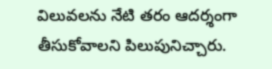విలువలను నేటి తరం ఆదర్శంగా తీసుకోవాలని పిలుపునిచ్చారు.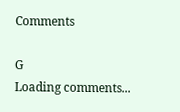Comments

G
Loading comments...